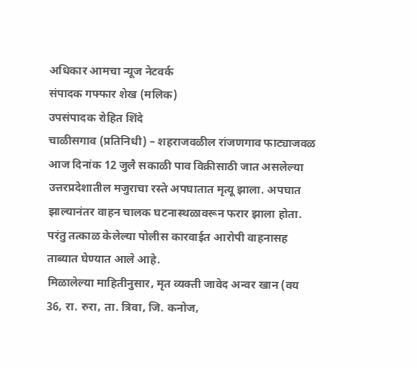अधिकार आमचा न्यूज नेटवर्क
संपादक गफ्फार शेख (मलिक)
उपसंपादक रोहित शिंदे
चाळीसगाव (प्रतिनिधी) – शहराजवळील रांजणगाव फाट्याजवळ आज दिनांक 12 जुलै सकाळी पाव विक्रीसाठी जात असलेल्या उत्तरप्रदेशातील मजुराचा रस्ते अपघातात मृत्यू झाला. अपघात झाल्यानंतर वाहन चालक घटनास्थळावरून फरार झाला होता. परंतु तत्काळ केलेल्या पोलीस कारवाईत आरोपी वाहनासह ताब्यात घेण्यात आले आहे.
मिळालेल्या माहितीनुसार, मृत व्यक्ती जावेद अन्वर खान (वय 36, रा. रुरा, ता. त्रिवा, जि. कनोज,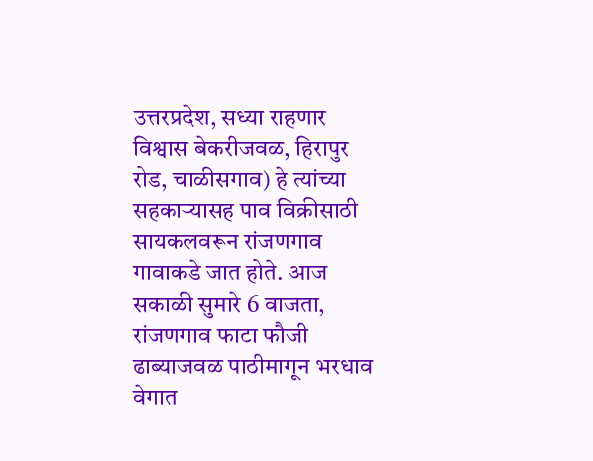उत्तरप्रदेश, सध्या राहणार विश्वास बेकरीजवळ, हिरापुर रोड, चाळीसगाव) हे त्यांच्या सहकाऱ्यासह पाव विक्रीसाठी सायकलवरून रांजणगाव गावाकडे जात होते. आज सकाळी सुमारे 6 वाजता, रांजणगाव फाटा फौजी ढाब्याजवळ पाठीमागून भरधाव वेगात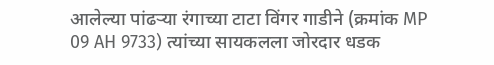आलेल्या पांढऱ्या रंगाच्या टाटा विंगर गाडीने (क्रमांक MP 09 AH 9733) त्यांच्या सायकलला जोरदार धडक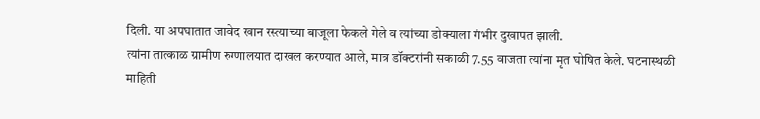दिली. या अपघातात जावेद खान रस्त्याच्या बाजूला फेकले गेले व त्यांच्या डोक्याला गंभीर दुखापत झाली.
त्यांना तात्काळ ग्रामीण रुग्णालयात दाखल करण्यात आले, मात्र डॉक्टरांनी सकाळी 7.55 वाजता त्यांना मृत घोषित केले. घटनास्थळी माहिती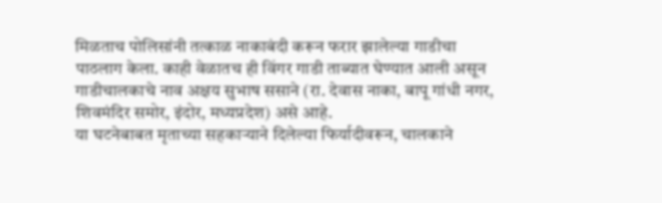मिळताच पोलिसांनी तत्काळ नाकाबंदी करून फरार झालेल्या गाडीचा पाठलाग केला. काही वेळातच ही विंगर गाडी ताब्यात घेण्यात आली असून गाडीचालकाचे नाव अक्षय सुभाष ससाने (रा. देवास नाका, बापू गांधी नगर, शिवमंदिर समोर, इंदोर, मध्यप्रदेश) असे आहे.
या घटनेबाबत मृताच्या सहकाऱ्याने दिलेल्या फिर्यादीवरून, चालकाने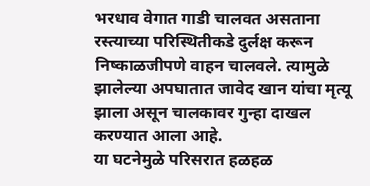भरधाव वेगात गाडी चालवत असताना रस्त्याच्या परिस्थितीकडे दुर्लक्ष करून निष्काळजीपणे वाहन चालवले. त्यामुळे झालेल्या अपघातात जावेद खान यांचा मृत्यू झाला असून चालकावर गुन्हा दाखल करण्यात आला आहे.
या घटनेमुळे परिसरात हळहळ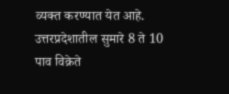व्यक्त करण्यात येत आहे. उत्तरप्रदेशातील सुमारे 8 ते 10 पाव विक्रेते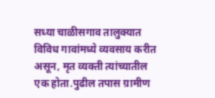सध्या चाळीसगाव तालुक्यात विविध गावांमध्ये व्यवसाय करीत असून, मृत व्यक्ती त्यांच्यातील एक होता.पुढील तपास ग्रामीण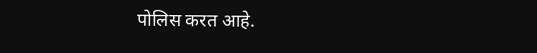पोलिस करत आहे.